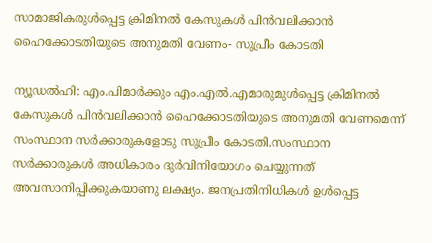സാമാജികരുള്‍പ്പെട്ട ക്രിമിനല്‍ കേസുകള്‍ പിന്‍വലിക്കാന്‍ ഹൈക്കോടതിയുടെ അനുമതി വേണം- സുപ്രീം കോടതി

ന്യൂഡല്‍ഹി: എം.പിമാര്‍ക്കും എം.എല്‍.എമാരുമുള്‍പ്പെട്ട ക്രിമിനല്‍ കേസുകള്‍ പിന്‍വലിക്കാന്‍ ഹൈക്കോടതിയുടെ അനുമതി വേണമെന്ന് സംസ്ഥാന സര്‍ക്കാരുകളോടു സുപ്രീം കോടതി.സംസ്ഥാന സര്‍ക്കാരുകള്‍ അധികാരം ദുര്‍വിനിയോഗം ചെയ്യുന്നത് അവസാനിപ്പിക്കുകയാണു ലക്ഷ്യം. ജനപ്രതിനിധികള്‍ ഉള്‍പ്പെട്ട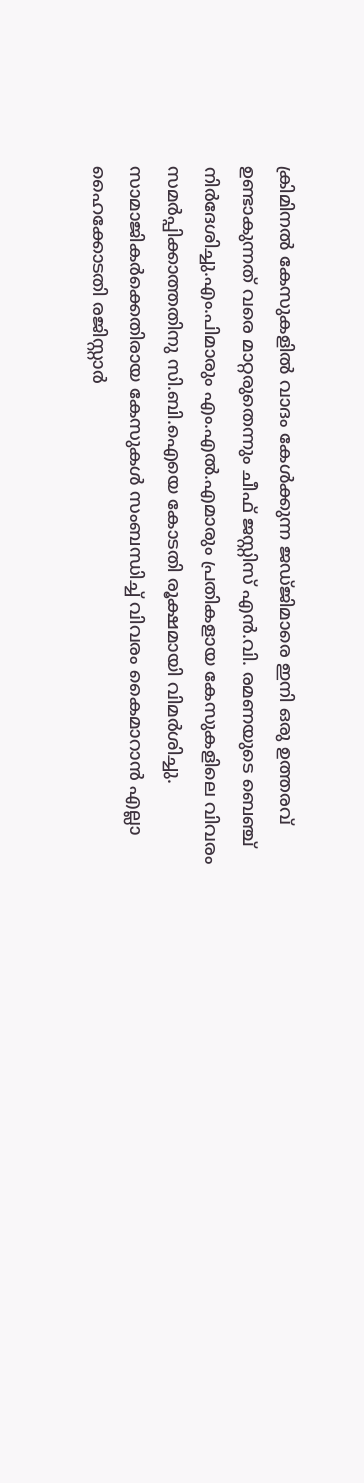ക്രിമിനല്‍ കേസുകളില്‍ വാദം കേള്‍ക്കുന്ന ജഡ്ജിമാരെ ഇനി ഒരു ഉത്തരവ് ഉണ്ടാകുന്നത് വരെ മാറ്റരുതെന്നും ചീഫ് ജസ്റ്റിസ് എന്‍.വി. രമണയുടെ ബെഞ്ച് നിര്‍ദേശിച്ചു.എം.പിമാരും എം.എല്‍.എമാരും പ്രതികളായ കേസുകളിലെ വിവരം സമര്‍പ്പിക്കാത്തതിനു സി.ബി.ഐയെ കോടതി രൂക്ഷമായി വിമര്‍ശിച്ചു. സാമാജികര്‍ക്കെതിരായ കേസുകള്‍ സംബന്ധിച്ച് വിവരം കൈമാറാന്‍ എല്ലാ ഹൈക്കോടതി രജിസ്റ്റാര്‍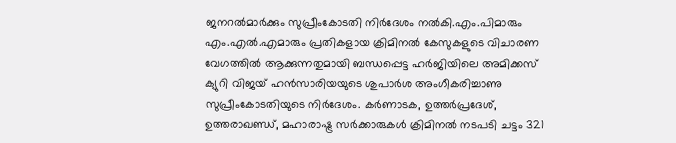ജനറല്‍മാര്‍ക്കും സുപ്രീംകോടതി നിര്‍ദേശം നല്‍കി.എം.പിമാരും എം.എല്‍.എമാരും പ്രതികളായ ക്രിമിനല്‍ കേസുകളുടെ വിചാരണ വേഗത്തില്‍ ആക്കുന്നതുമായി ബന്ധപ്പെട്ട ഹര്‍ജിയിലെ അമിക്കസ് ക്യുറി വിജയ് ഹന്‍സാരിയയുടെ ശുപാര്‍ശ അംഗീകരിച്ചാണു സുപ്രീംകോടതിയുടെ നിര്‍ദേശം. കര്‍ണാടക, ഉത്തര്‍പ്രദേശ്, ഉത്തരാഖണ്ഡ്, മഹാരാഷ്ട്ര സര്‍ക്കാരുകള്‍ ക്രിമിനല്‍ നടപടി ചട്ടം 321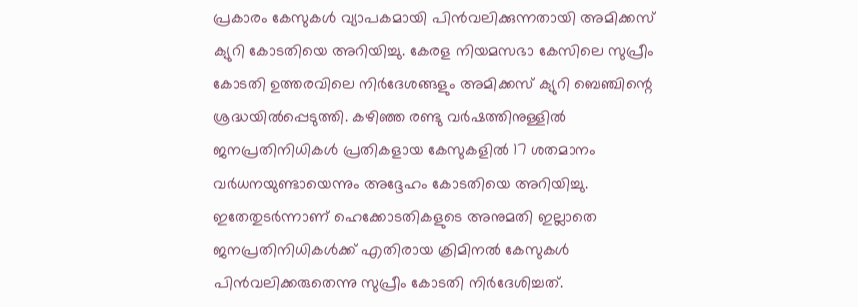പ്രകാരം കേസുകള്‍ വ്യാപകമായി പിന്‍വലിക്കുന്നതായി അമിക്കസ് ക്യുറി കോടതിയെ അറിയിച്ചു. കേരള നിയമസഭാ കേസിലെ സുപ്രീം കോടതി ഉത്തരവിലെ നിര്‍ദേശങ്ങളും അമിക്കസ് ക്യുറി ബെഞ്ചിന്റെ ശ്രദ്ധയില്‍പ്പെടുത്തി. കഴിഞ്ഞ രണ്ടു വര്‍ഷത്തിനുള്ളില്‍ ജനപ്രതിനിധികള്‍ പ്രതികളായ കേസുകളില്‍ 17 ശതമാനം വര്‍ധനയുണ്ടായെന്നും അദ്ദേഹം കോടതിയെ അറിയിച്ചു. ഇതേതുടര്‍ന്നാണ് ഹെക്കോടതികളുടെ അനുമതി ഇല്ലാതെ ജനപ്രതിനിധികള്‍ക്ക് എതിരായ ക്രിമിനല്‍ കേസുകള്‍ പിന്‍വലിക്കരുതെന്നു സുപ്രീം കോടതി നിര്‍ദേശിച്ചത്.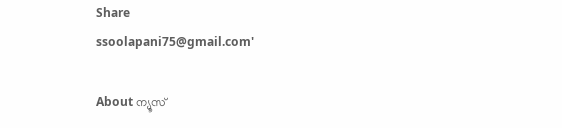Share
ssoolapani75@gmail.com'

About ന്യൂസ്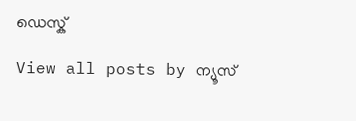ഡെസ്ക്

View all posts by ന്യൂസ്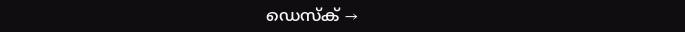ഡെസ്ക് →